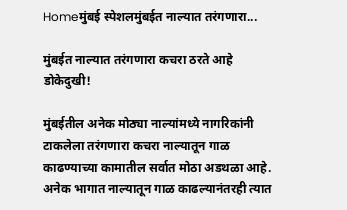Homeमुंबई स्पेशलमुंबईत नाल्यात तरंगणारा...

मुंबईत नाल्यात तरंगणारा कचरा ठरते आहे डोकेदुखी!

मुंबईतील अनेक मोठ्या नाल्यांमध्ये नागरिकांनी टाकलेला तरंगणारा कचरा नाल्यातून गाळ काढण्याच्या कामातील सर्वात मोठा अडथळा आहे. अनेक भागात नाल्यातून गाळ काढल्यानंतरही त्यात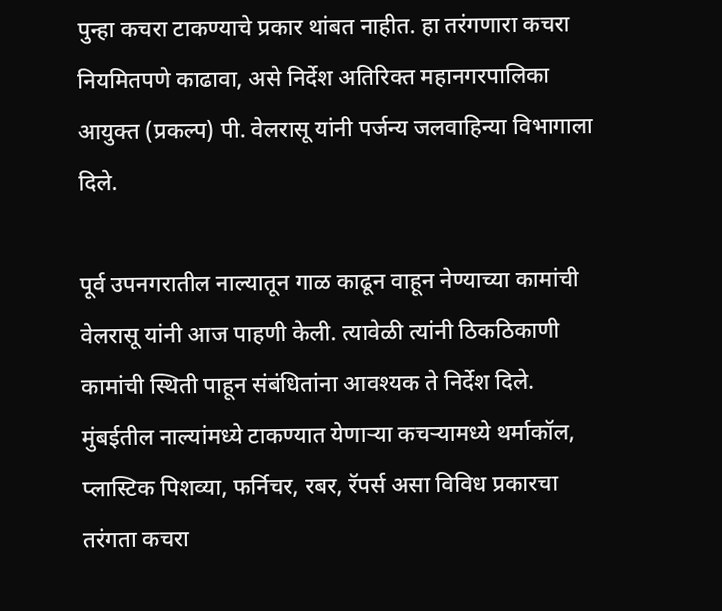पुन्हा कचरा टाकण्याचे प्रकार थांबत नाहीत. हा तरंगणारा कचरा नियमितपणे काढावा, असे निर्देश अतिरिक्त महानगरपालिका आयुक्त (प्रकल्प) पी. वेलरासू यांनी पर्जन्य जलवाहिन्या विभागाला दिले.

पूर्व उपनगरातील नाल्यातून गाळ काढून वाहून नेण्याच्या कामांची वेलरासू यांनी आज पाहणी केली. त्यावेळी त्यांनी ठिकठिकाणी कामांची स्थिती पाहून संबंधितांना आवश्यक ते निर्देश दिले. मुंबईतील नाल्यांमध्ये टाकण्यात येणाऱ्या कचर्‍यामध्ये थर्माकॉल, प्लास्टिक पिशव्या, फर्निचर, रबर, रॅपर्स असा विविध प्रकारचा तरंगता कचरा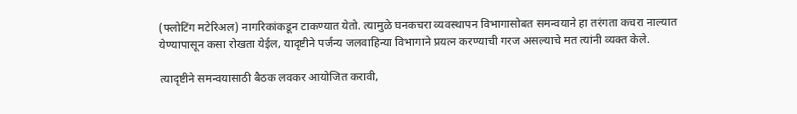(फ्लोटिंग मटेरिअल) नागरिकांकडून टाकण्यात येतो. त्यामुळे घनकचरा व्यवस्थापन विभागासोबत समन्वयाने हा तरंगता कचरा नाल्यात येण्यापासून कसा रोखता येईल, यादृष्टीने पर्जन्य जलवाहिन्या विभागाने प्रयत्न करण्याची गरज असल्याचे मत त्यांनी व्यक्त केले.

त्यादृष्टीने समन्वयासाठी बैठक लवकर आयोजित करावी,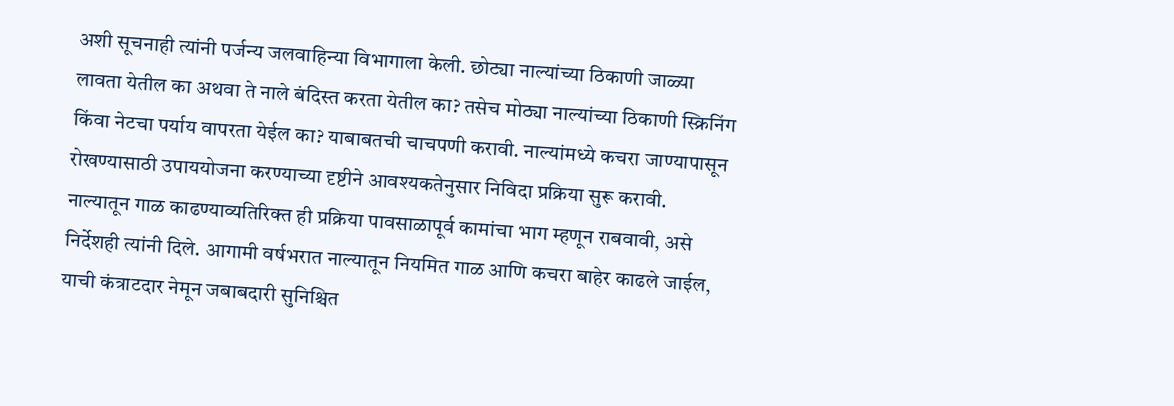अशी सूचनाही त्यांनी पर्जन्य जलवाहिन्या विभागाला केली. छोट्या नाल्यांच्या ठिकाणी जाळ्या लावता येतील का अथवा ते नाले बंदिस्त करता येतील का? तसेच मोठ्या नाल्यांच्या ठिकाणी स्क्रिनिंग किंवा नेटचा पर्याय वापरता येईल का? याबाबतची चाचपणी करावी. नाल्यांमध्ये कचरा जाण्यापासून रोखण्यासाठी उपाययोजना करण्याच्या दृष्टीने आवश्यकतेनुसार निविदा प्रक्रिया सुरू करावी. नाल्यातून गाळ काढण्याव्यतिरिक्त ही प्रक्रिया पावसाळापूर्व कामांचा भाग म्हणून राबवावी, असे निर्देशही त्यांनी दिले. आगामी वर्षभरात नाल्यातून नियमित गाळ आणि कचरा बाहेर काढले जाईल, याची कंत्राटदार नेमून जबाबदारी सुनिश्चित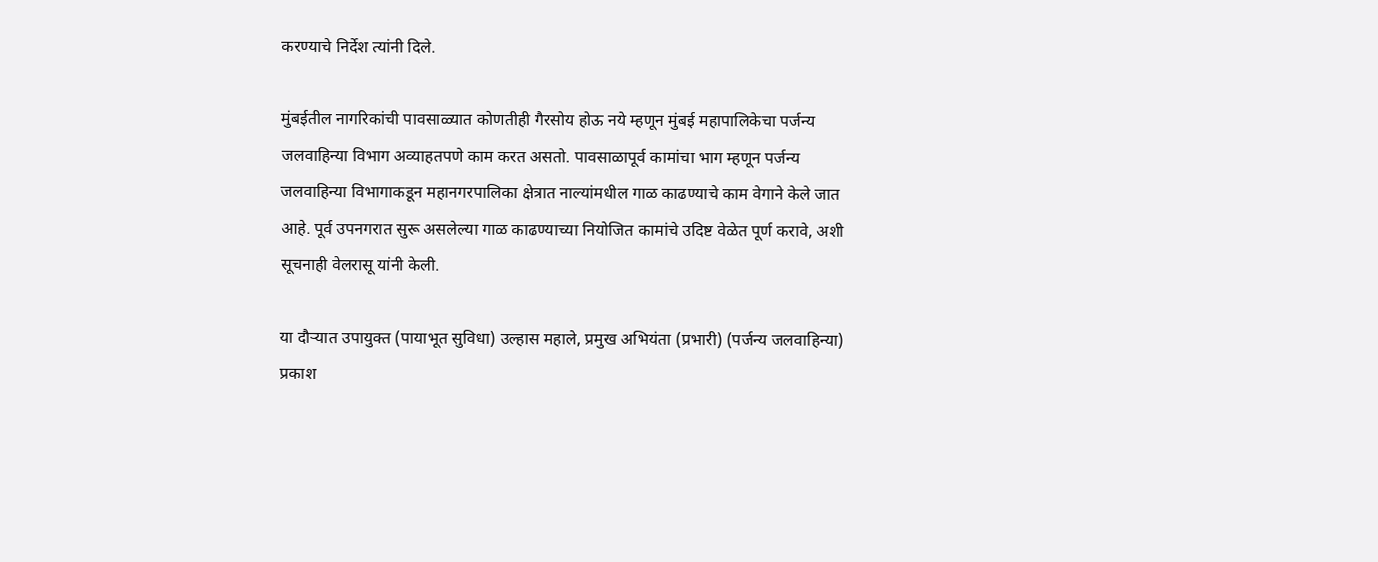करण्याचे निर्देश त्यांनी दिले.

मुंबईतील नागरिकांची पावसाळ्यात कोणतीही गैरसोय होऊ नये म्हणून मुंबई महापालिकेचा पर्जन्य जलवाहिन्या विभाग अव्याहतपणे काम करत असतो. पावसाळापूर्व कामांचा भाग म्हणून पर्जन्य जलवाहिन्या विभागाकडून महानगरपालिका क्षेत्रात नाल्यांमधील गाळ काढण्याचे काम वेगाने केले जात आहे. पूर्व उपनगरात सुरू असलेल्या गाळ काढण्याच्या नियोजित कामांचे उदिष्ट वेळेत पूर्ण करावे, अशी सूचनाही वेलरासू यांनी केली.

या दौऱ्यात उपायुक्त (पायाभूत सुविधा) उल्हास महाले, प्रमुख अभियंता (प्रभारी) (पर्जन्य जलवाहिन्या) प्रकाश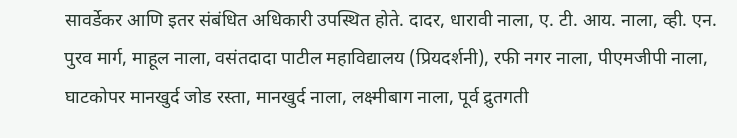सावर्डेकर आणि इतर संबंधित अधिकारी उपस्थित होते. दादर, धारावी नाला, ए. टी. आय. नाला, व्ही. एन. पुरव मार्ग, माहूल नाला, वसंतदादा पाटील महाविद्यालय (प्रियदर्शनी), रफी नगर नाला, पीएमजीपी नाला, घाटकोपर मानखुर्द जोड रस्ता, मानखुर्द नाला, लक्ष्मीबाग नाला, पूर्व द्रुतगती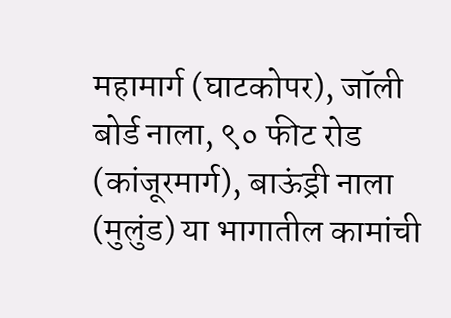महामार्ग (घाटकोपर), जॉली बोर्ड नाला, ९० फीट रोड (कांजूरमार्ग), बाऊंड्री नाला (मुलुंड) या भागातील कामांची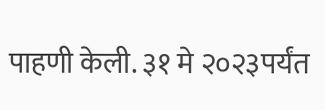पाहणी केली. ३१ मे २०२३पर्यंत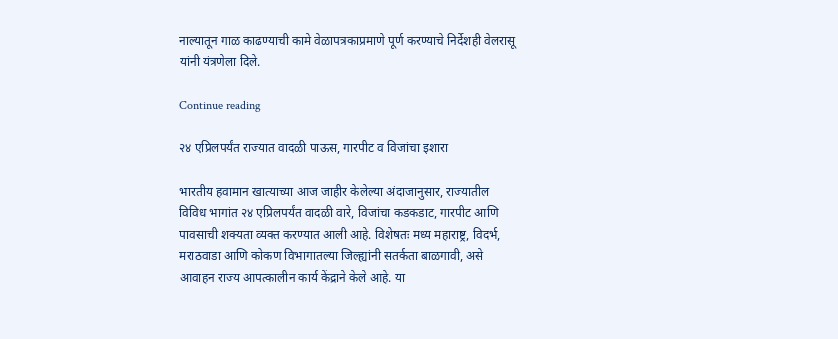नाल्यातून गाळ काढण्याची कामे वेळापत्रकाप्रमाणे पूर्ण करण्याचे निर्देशही वेलरासू यांनी यंत्रणेला दिले.

Continue reading

२४ एप्रिलपर्यंत राज्यात वादळी पाऊस, गारपीट व विजांचा इशारा

भारतीय हवामान खात्याच्या आज जाहीर केलेल्या अंदाजानुसार, राज्यातील विविध भागांत २४ एप्रिलपर्यंत वादळी वारे, विजांचा कडकडाट, गारपीट आणि पावसाची शक्यता व्यक्त करण्यात आली आहे. विशेषतः मध्य महाराष्ट्र, विदर्भ, मराठवाडा आणि कोकण विभागातल्या जिल्ह्यांनी सतर्कता बाळगावी, असे आवाहन राज्य आपत्कालीन कार्य केंद्राने केले आहे. या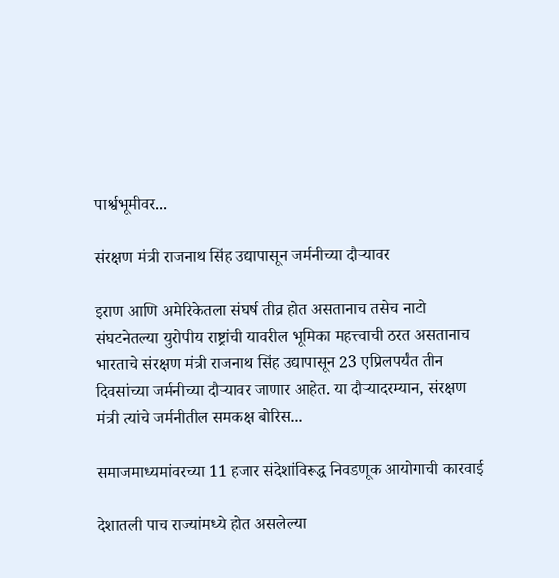पार्श्वभूमीवर...

संरक्षण मंत्री राजनाथ सिंह उद्यापासून जर्मनीच्या दौऱ्यावर

इराण आणि अमेरिकेतला संघर्ष तीव्र होत असतानाच तसेच नाटो संघटनेतल्या युरोपीय राष्ट्रांची यावरील भूमिका महत्त्वाची ठरत असतानाच भारताचे संरक्षण मंत्री राजनाथ सिंह उद्यापासून 23 एप्रिलपर्यंत तीन दिवसांच्या जर्मनीच्या दौऱ्यावर जाणार आहेत. या दौऱ्यादरम्यान, संरक्षण मंत्री त्यांचे जर्मनीतील समकक्ष बोरिस...

समाजमाध्यमांवरच्या 11 हजार संदेशांविरूद्ध निवडणूक आयोगाची कारवाई

देशातली पाच राज्यांमध्ये होत असलेल्या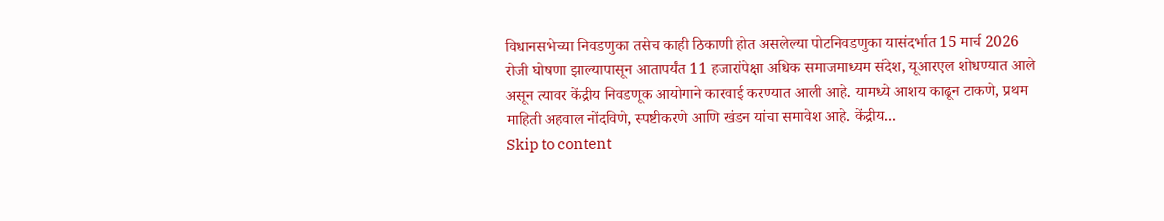विधानसभेच्या निवडणुका तसेच काही ठिकाणी होत असलेल्या पोटनिवडणुका यासंदर्भात 15 मार्च 2026 रोजी घोषणा झाल्यापासून आतापर्यंत 11 हजारांपेक्षा अधिक समाजमाध्यम संदेश, यूआरएल शोधण्यात आले असून त्यावर केंद्रीय निवडणूक आयोगाने कारवाई करण्यात आली आहे. यामध्ये आशय काढून टाकणे, प्रथम माहिती अहवाल नोंदविणे, स्पष्टीकरणे आणि खंडन यांचा समावेश आहे. केंद्रीय...
Skip to content